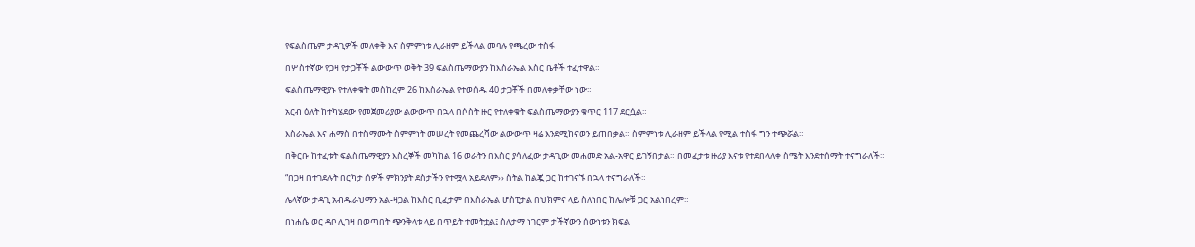የፍልስጤም ታዳጊዎች መለቀቅ እና ስምምነቱ ሊራዘም ይችላል መባሉ የጫረው ተስፋ

በሦስተኛው የጋዛ የታጋቾች ልውውጥ ወቅት 39 ፍልስጤማውያን ከእስራኤል እስር ቤቶች ተፈተዋል።

ፍልስጤማዊያኑ የተለቀቁት መስከረም 26 ከእስራኤል የተወሰዱ 40 ታጋቾች በመለቀቃቸው ነው።

አርብ ዕለት ከተካሄደው የመጀመሪያው ልውውጥ በኋላ በሶስት ዙር የተለቀቁት ፍልስጤማውያን ቁጥር 117 ደርሷል።

እስራኤል እና ሐማስ በተስማሙት ስምምነት መሠረት የመጨረሻው ልውውጥ ዛሬ እንደሚከናወን ይጠበቃል። ስምምነቱ ሊራዘም ይችላል የሚል ተስፋ ግን ተጭሯል።

በቅርቡ ከተፈቱት ፍልስጤማዊያን እስረኞች መካከል 16 ወራትን በእስር ያሳለፈው ታዳጊው መሐመድ አል-አዋር ይገኝበታል። በመፈታቱ ዙሪያ እናቱ የተደበላለቀ ስሜት እንደተሰማት ተናግራለች።

“በጋዛ በተገደሉት በርካታ ሰዎች ምክንያት ደስታችን የተሟላ አይደለም›› ስትል ከልጇ ጋር ከተገናኙ በኋላ ተናግራለች።

ሌላኛው ታዳጊ አብዱራህማን አል-ዛጋል ከእስር ቢፈታም በእስራኤል ሆስፒታል በህክምና ላይ ስለነበር ከሌሎቹ ጋር አልነበረም።

በነሐሴ ወር ዳቦ ሊገዛ በወጣበት ጭንቅላቱ ላይ በጥይት ተመትቷል፤ ስለታማ ነገርም ታችኛውን ሰውነቱን ክፍል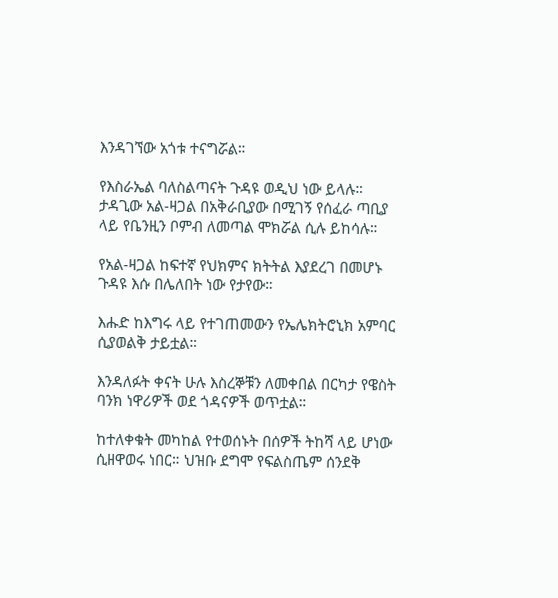እንዳገኘው አጎቱ ተናግሯል።

የእስራኤል ባለስልጣናት ጉዳዩ ወዲህ ነው ይላሉ። ታዳጊው አል-ዛጋል በአቅራቢያው በሚገኝ የሰፈራ ጣቢያ ላይ የቤንዚን ቦምብ ለመጣል ሞክሯል ሲሉ ይከሳሉ።

የአል-ዛጋል ከፍተኛ የህክምና ክትትል እያደረገ በመሆኑ ጉዳዩ እሱ በሌለበት ነው የታየው።

እሑድ ከእግሩ ላይ የተገጠመውን የኤሌክትሮኒክ አምባር ሲያወልቅ ታይቷል።

እንዳለፉት ቀናት ሁሉ እስረኞቹን ለመቀበል በርካታ የዌስት ባንክ ነዋሪዎች ወደ ጎዳናዎች ወጥቷል።

ከተለቀቁት መካከል የተወሰኑት በሰዎች ትከሻ ላይ ሆነው ሲዘዋወሩ ነበር። ህዝቡ ደግሞ የፍልስጤም ሰንደቅ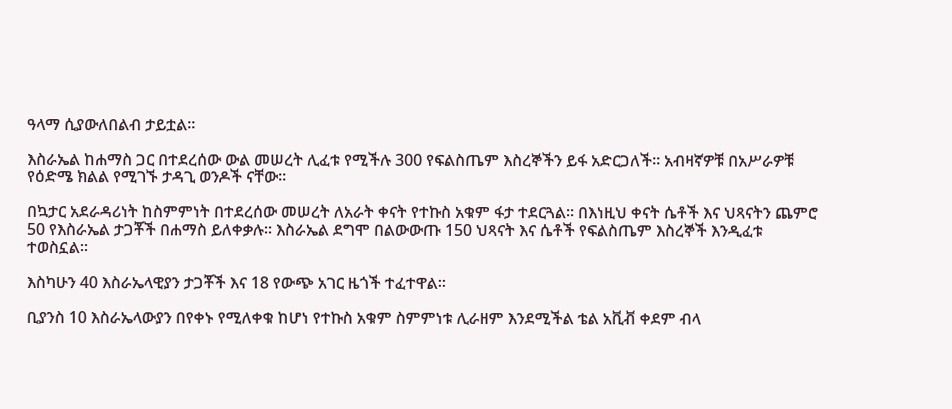ዓላማ ሲያውለበልብ ታይቷል።

እስራኤል ከሐማስ ጋር በተደረሰው ውል መሠረት ሊፈቱ የሚችሉ 300 የፍልስጤም እስረኞችን ይፋ አድርጋለች። አብዛኛዎቹ በአሥራዎቹ የዕድሜ ክልል የሚገኙ ታዳጊ ወንዶች ናቸው።

በኳታር አደራዳሪነት ከስምምነት በተደረሰው መሠረት ለአራት ቀናት የተኩስ አቁም ፋታ ተደርጓል። በእነዚህ ቀናት ሴቶች እና ህጻናትን ጨምሮ 50 የእስራኤል ታጋቾች በሐማስ ይለቀቃሉ። እስራኤል ደግሞ በልውውጡ 150 ህጻናት እና ሴቶች የፍልስጤም እስረኞች እንዲፈቱ ተወስኗል።

እስካሁን 40 እስራኤላዊያን ታጋቾች እና 18 የውጭ አገር ዜጎች ተፈተዋል።

ቢያንስ 10 እስራኤላውያን በየቀኑ የሚለቀቁ ከሆነ የተኩስ አቁም ስምምነቱ ሊራዘም እንደሚችል ቴል አቪቭ ቀደም ብላ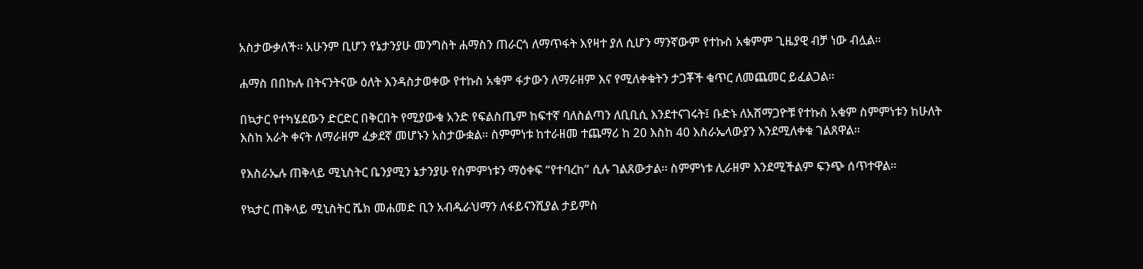አስታውቃለች። አሁንም ቢሆን የኔታንያሁ መንግስት ሐማስን ጠራርጎ ለማጥፋት እየዛተ ያለ ሲሆን ማንኛውም የተኩስ አቁምም ጊዜያዊ ብቻ ነው ብሏል።

ሐማስ በበኩሉ በትናንትናው ዕለት እንዳስታወቀው የተኩስ አቁም ፋታውን ለማራዘም እና የሚለቀቁትን ታጋቾች ቁጥር ለመጨመር ይፈልጋል።

በኳታር የተካሄደውን ድርድር በቅርበት የሚያውቁ አንድ የፍልስጤም ከፍተኛ ባለስልጣን ለቢቢሲ እንደተናገሩት፤ ቡድኑ ለአሸማጋዮቹ የተኩስ አቁም ስምምነቱን ከሁለት እስከ አራት ቀናት ለማራዘም ፈቃደኛ መሆኑን አስታውቋል። ስምምነቱ ከተራዘመ ተጨማሪ ከ 20 እስከ 40 እስራኤላውያን እንደሚለቀቁ ገልጸዋል።

የእስራኤሉ ጠቅላይ ሚኒስትር ቤንያሚን ኔታንያሁ የስምምነቱን ማዕቀፍ “የተባረከ” ሲሉ ገልጸውታል። ስምምነቱ ሊራዘም እንደሚችልም ፍንጭ ሰጥተዋል።

የኳታር ጠቅላይ ሚኒስትር ሼክ መሐመድ ቢን አብዱራህማን ለፋይናንሺያል ታይምስ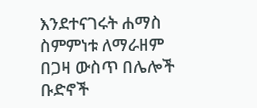እንደተናገሩት ሐማስ ስምምነቱ ለማራዘም በጋዛ ውስጥ በሌሎች ቡድኖች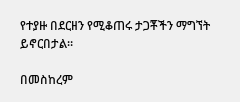የተያዙ በደርዘን የሚቆጠሩ ታጋቾችን ማግኘት ይኖርበታል።

በመስከረም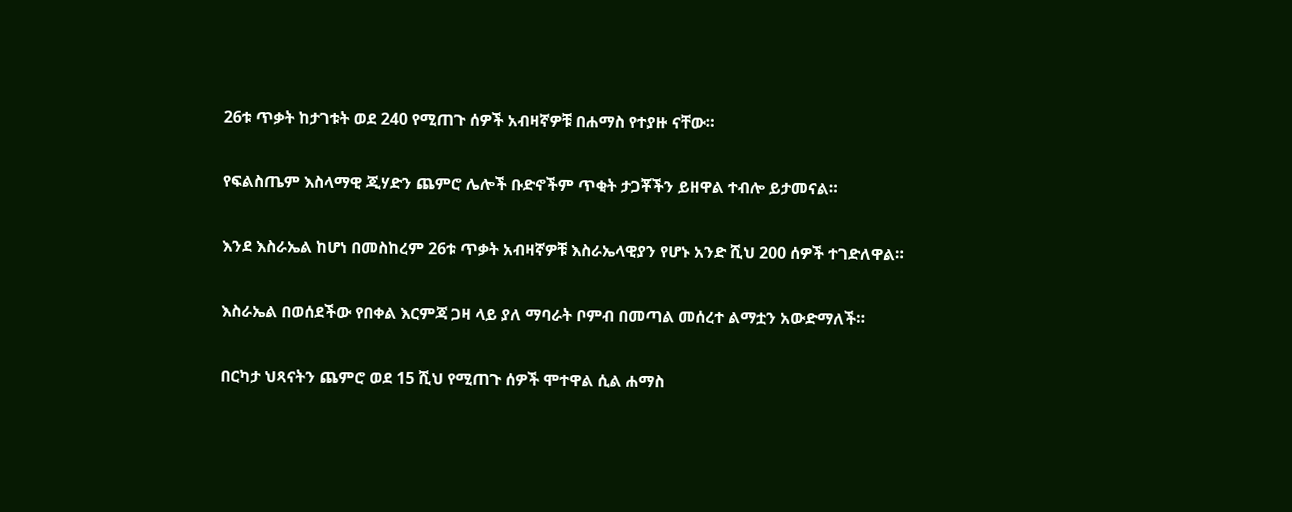26ቱ ጥቃት ከታገቱት ወደ 240 የሚጠጉ ሰዎች አብዛኛዎቹ በሐማስ የተያዙ ናቸው።

የፍልስጤም እስላማዊ ጂሃድን ጨምሮ ሌሎች ቡድኖችም ጥቂት ታጋቾችን ይዘዋል ተብሎ ይታመናል።

እንደ እስራኤል ከሆነ በመስከረም 26ቱ ጥቃት አብዛኛዎቹ እስራኤላዊያን የሆኑ አንድ ሺህ 200 ሰዎች ተገድለዋል።

እስራኤል በወሰደችው የበቀል እርምጃ ጋዛ ላይ ያለ ማባራት ቦምብ በመጣል መሰረተ ልማቷን አውድማለች።

በርካታ ህጻናትን ጨምሮ ወደ 15 ሺህ የሚጠጉ ሰዎች ሞተዋል ሲል ሐማስ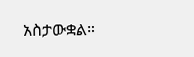አስታውቋል።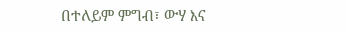በተለይም ምግብ፣ ውሃ እና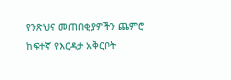የንጽህና መጠበቂያዎችን ጨምሮ ከፍተኛ የእርዳታ አቅርቦት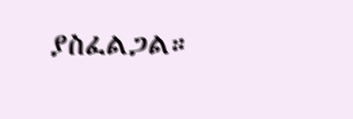ያስፈልጋል።